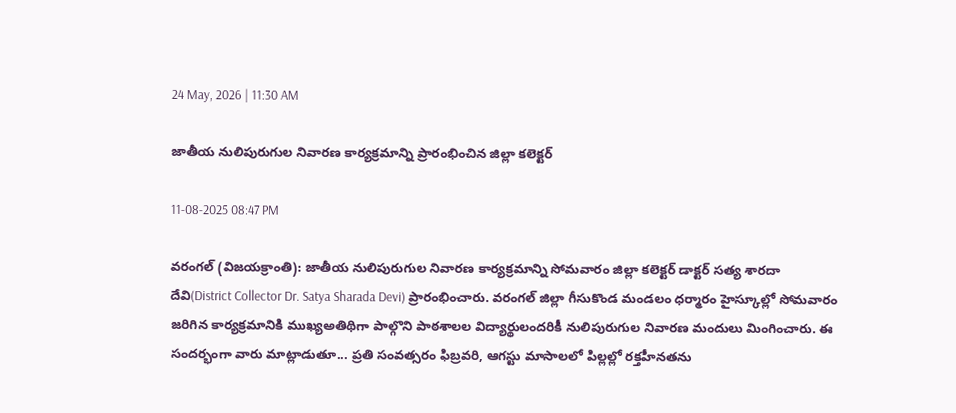24 May, 2026 | 11:30 AM

జాతీయ నులిపురుగుల నివారణ కార్యక్రమాన్ని ప్రారంభించిన జిల్లా కలెక్టర్

11-08-2025 08:47 PM

వరంగల్ (విజయక్రాంతి): జాతీయ నులిపురుగుల నివారణ కార్యక్రమాన్ని సోమవారం జిల్లా కలెక్టర్ డాక్టర్ సత్య శారదా దేవి(District Collector Dr. Satya Sharada Devi) ప్రారంభించారు. వరంగల్ జిల్లా గీసుకొండ మండలం ధర్మారం హైస్కూల్లో సోమవారం జరిగిన కార్యక్రమానికి ముఖ్యఅతిథిగా పాల్గొని పాఠశాలల విద్యార్థులందరికీ నులిపురుగుల నివారణ మందులు మింగించారు. ఈ సందర్భంగా వారు మాట్లాడుతూ... ప్రతి సంవత్సరం ఫిబ్రవరి, ఆగస్టు మాసాలలో పిల్లల్లో రక్తహీనతను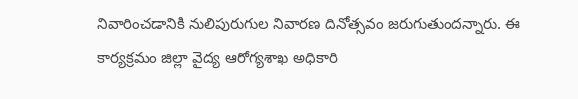నివారించడానికి నులిపురుగుల నివారణ దినోత్సవం జరుగుతుందన్నారు. ఈ కార్యక్రమం జిల్లా వైద్య ఆరోగ్యశాఖ అధికారి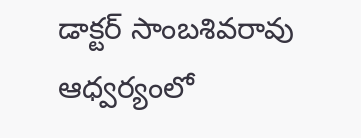డాక్టర్ సాంబశివరావు ఆధ్వర్యంలో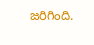జరిగింది.